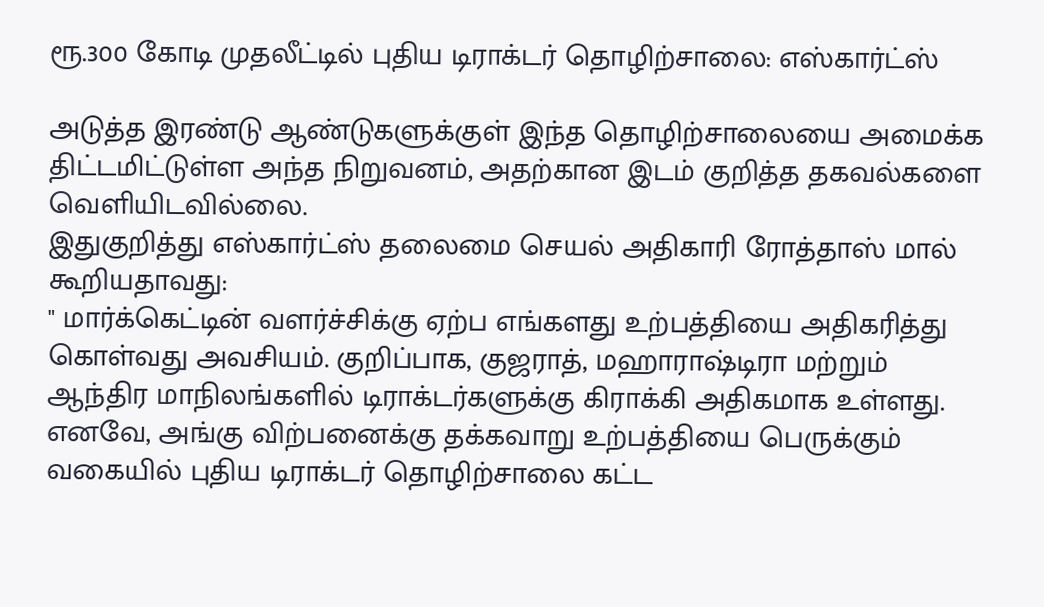ரூ.300 கோடி முதலீட்டில் புதிய டிராக்டர் தொழிற்சாலை: எஸ்கார்ட்ஸ்

அடுத்த இரண்டு ஆண்டுகளுக்குள் இந்த தொழிற்சாலையை அமைக்க திட்டமிட்டுள்ள அந்த நிறுவனம், அதற்கான இடம் குறித்த தகவல்களை வெளியிடவில்லை.
இதுகுறித்து எஸ்கார்ட்ஸ் தலைமை செயல் அதிகாரி ரோத்தாஸ் மால் கூறியதாவது:
" மார்க்கெட்டின் வளர்ச்சிக்கு ஏற்ப எங்களது உற்பத்தியை அதிகரித்து கொள்வது அவசியம். குறிப்பாக, குஜராத், மஹாராஷ்டிரா மற்றும் ஆந்திர மாநிலங்களில் டிராக்டர்களுக்கு கிராக்கி அதிகமாக உள்ளது.
எனவே, அங்கு விற்பனைக்கு தக்கவாறு உற்பத்தியை பெருக்கும் வகையில் புதிய டிராக்டர் தொழிற்சாலை கட்ட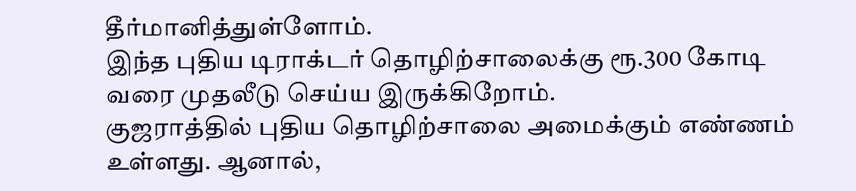தீர்மானித்துள்ளோம்.
இந்த புதிய டிராக்டர் தொழிற்சாலைக்கு ரூ.300 கோடி வரை முதலீடு செய்ய இருக்கிறோம்.
குஜராத்தில் புதிய தொழிற்சாலை அமைக்கும் எண்ணம் உள்ளது. ஆனால்,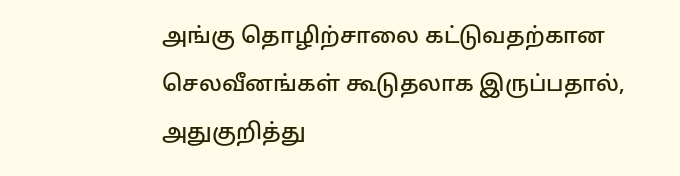அங்கு தொழிற்சாலை கட்டுவதற்கான செலவீனங்கள் கூடுதலாக இருப்பதால், அதுகுறித்து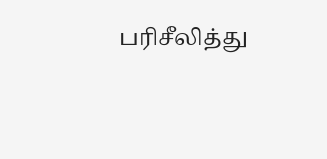பரிசீலித்து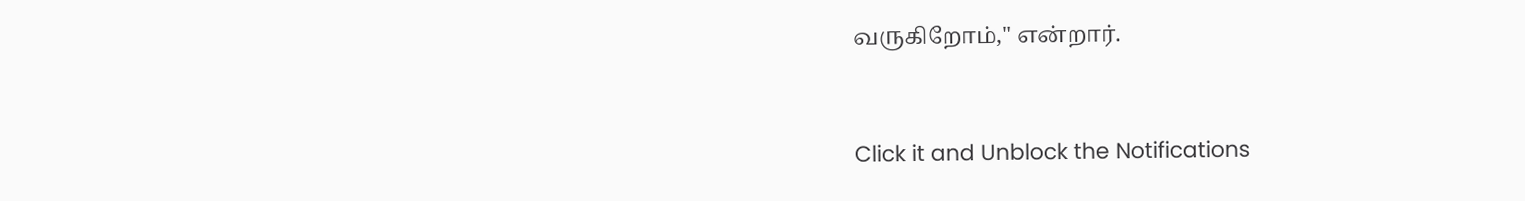வருகிறோம்," என்றார்.


Click it and Unblock the Notifications